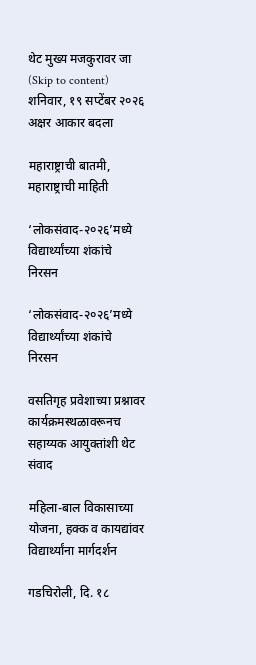थेट मुख्य मजकुरावर जा (Skip to content)
शनिवार, १९ सप्टेंबर २०२६
अक्षर आकार बदला

महाराष्ट्राची बातमी, महाराष्ट्राची माहिती

‘लोकसंवाद-२०२६’मध्ये विद्यार्थ्यांच्या शंकांचे निरसन

‘लोकसंवाद-२०२६’मध्ये विद्यार्थ्यांच्या शंकांचे निरसन

वसतिगृह प्रवेशाच्या प्रश्नावर कार्यक्रमस्थळावरूनच सहाय्यक आयुक्तांशी थेट संवाद

महिला-बाल विकासाच्या योजना, हक्क व कायद्यांवर विद्यार्थ्यांना मार्गदर्शन

गडचिरोली, दि. १८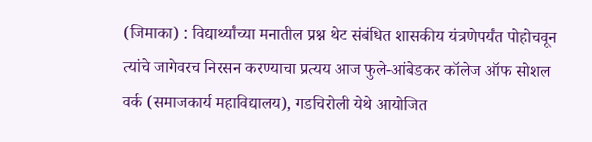(जिमाका) : विद्यार्थ्यांच्या मनातील प्रश्न थेट संबंधित शासकीय यंत्रणेपर्यंत पोहोचवून त्यांचे जागेवरच निरसन करण्याचा प्रत्यय आज फुले-आंबेडकर कॉलेज ऑफ सोशल वर्क (समाजकार्य महाविद्यालय), गडचिरोली येथे आयोजित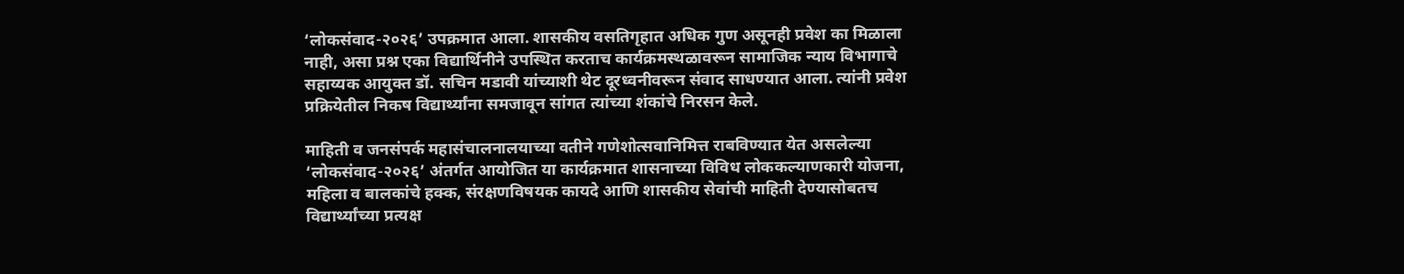‘लोकसंवाद-२०२६’ उपक्रमात आला. शासकीय वसतिगृहात अधिक गुण असूनही प्रवेश का मिळाला नाही, असा प्रश्न एका विद्यार्थिनीने उपस्थित करताच कार्यक्रमस्थळावरून सामाजिक न्याय विभागाचे सहाय्यक आयुक्त डॉ. सचिन मडावी यांच्याशी थेट दूरध्वनीवरून संवाद साधण्यात आला. त्यांनी प्रवेश प्रक्रियेतील निकष विद्यार्थ्यांना समजावून सांगत त्यांच्या शंकांचे निरसन केले.

माहिती व जनसंपर्क महासंचालनालयाच्या वतीने गणेशोत्सवानिमित्त राबविण्यात येत असलेल्या ‘लोकसंवाद-२०२६’ अंतर्गत आयोजित या कार्यक्रमात शासनाच्या विविध लोककल्याणकारी योजना, महिला व बालकांचे हक्क, संरक्षणविषयक कायदे आणि शासकीय सेवांची माहिती देण्यासोबतच विद्यार्थ्यांच्या प्रत्यक्ष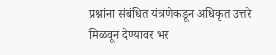प्रश्नांना संबंधित यंत्रणेकडून अधिकृत उत्तरे मिळवून देण्यावर भर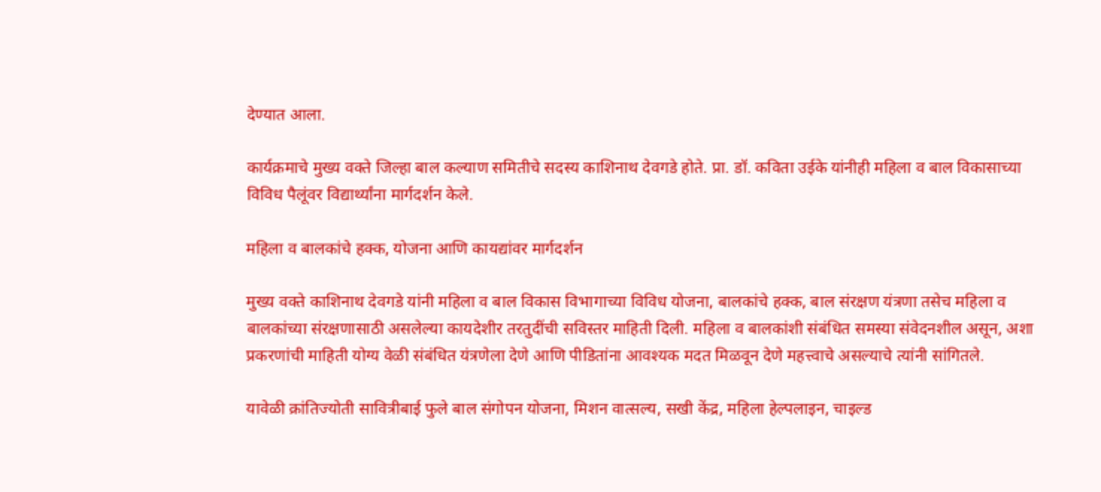देण्यात आला.

कार्यक्रमाचे मुख्य वक्ते जिल्हा बाल कल्याण समितीचे सदस्य काशिनाथ देवगडे होते. प्रा. डॉ. कविता उईके यांनीही महिला व बाल विकासाच्या विविध पैलूंवर विद्यार्थ्यांना मार्गदर्शन केले.

महिला व बालकांचे हक्क, योजना आणि कायद्यांवर मार्गदर्शन

मुख्य वक्ते काशिनाथ देवगडे यांनी महिला व बाल विकास विभागाच्या विविध योजना, बालकांचे हक्क, बाल संरक्षण यंत्रणा तसेच महिला व बालकांच्या संरक्षणासाठी असलेल्या कायदेशीर तरतुदींची सविस्तर माहिती दिली. महिला व बालकांशी संबंधित समस्या संवेदनशील असून, अशा प्रकरणांची माहिती योग्य वेळी संबंधित यंत्रणेला देणे आणि पीडितांना आवश्यक मदत मिळवून देणे महत्त्वाचे असल्याचे त्यांनी सांगितले.

यावेळी क्रांतिज्योती सावित्रीबाई फुले बाल संगोपन योजना, मिशन वात्सल्य, सखी केंद्र, महिला हेल्पलाइन, चाइल्ड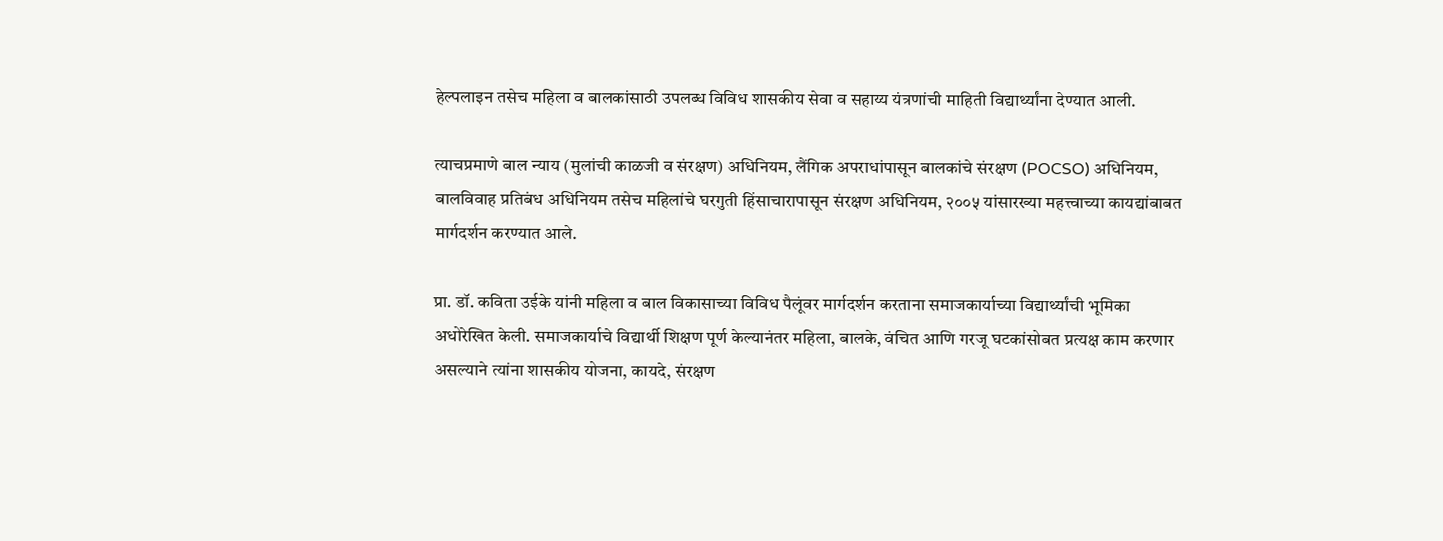हेल्पलाइन तसेच महिला व बालकांसाठी उपलब्ध विविध शासकीय सेवा व सहाय्य यंत्रणांची माहिती विद्यार्थ्यांना देण्यात आली.

त्याचप्रमाणे बाल न्याय (मुलांची काळजी व संरक्षण) अधिनियम, लैंगिक अपराधांपासून बालकांचे संरक्षण (POCSO) अधिनियम, बालविवाह प्रतिबंध अधिनियम तसेच महिलांचे घरगुती हिंसाचारापासून संरक्षण अधिनियम, २००५ यांसारख्या महत्त्वाच्या कायद्यांबाबत मार्गदर्शन करण्यात आले.

प्रा. डॉ. कविता उईके यांनी महिला व बाल विकासाच्या विविध पैलूंवर मार्गदर्शन करताना समाजकार्याच्या विद्यार्थ्यांची भूमिका अधोरेखित केली. समाजकार्याचे विद्यार्थी शिक्षण पूर्ण केल्यानंतर महिला, बालके, वंचित आणि गरजू घटकांसोबत प्रत्यक्ष काम करणार असल्याने त्यांना शासकीय योजना, कायदे, संरक्षण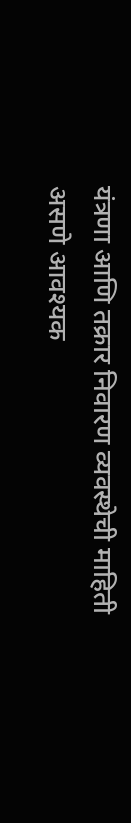यंत्रणा आणि तक्रार निवारण व्यवस्थेची माहिती असणे आवश्यक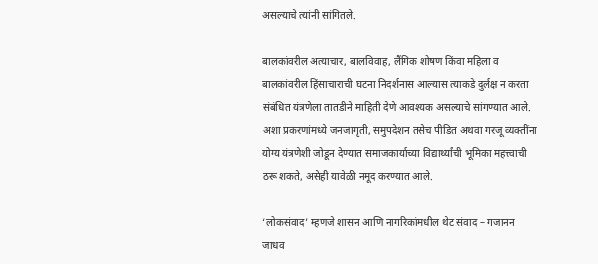असल्याचे त्यांनी सांगितले.

बालकांवरील अत्याचार, बालविवाह, लैंगिक शोषण किंवा महिला व बालकांवरील हिंसाचाराची घटना निदर्शनास आल्यास त्याकडे दुर्लक्ष न करता संबंधित यंत्रणेला तातडीने माहिती देणे आवश्यक असल्याचे सांगण्यात आले. अशा प्रकरणांमध्ये जनजागृती, समुपदेशन तसेच पीडित अथवा गरजू व्यक्तींना योग्य यंत्रणेशी जोडून देण्यात समाजकार्याच्या विद्यार्थ्यांची भूमिका महत्त्वाची ठरू शकते, असेही यावेळी नमूद करण्यात आले.

‘लोकसंवाद’ म्हणजे शासन आणि नागरिकांमधील थेट संवाद – गजानन जाधव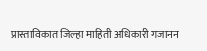प्रास्ताविकात जिल्हा माहिती अधिकारी गजानन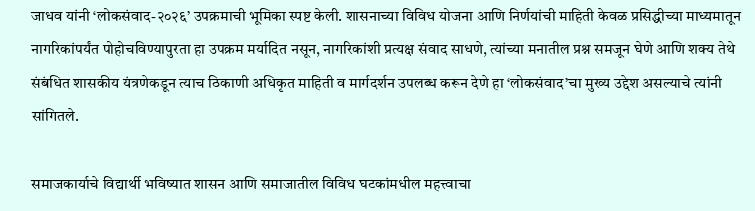जाधव यांनी ‘लोकसंवाद-२०२६’ उपक्रमाची भूमिका स्पष्ट केली. शासनाच्या विविध योजना आणि निर्णयांची माहिती केवळ प्रसिद्धीच्या माध्यमातून नागरिकांपर्यंत पोहोचविण्यापुरता हा उपक्रम मर्यादित नसून, नागरिकांशी प्रत्यक्ष संवाद साधणे, त्यांच्या मनातील प्रश्न समजून घेणे आणि शक्य तेथे संबंधित शासकीय यंत्रणेकडून त्याच ठिकाणी अधिकृत माहिती व मार्गदर्शन उपलब्ध करून देणे हा ‘लोकसंवाद’चा मुख्य उद्देश असल्याचे त्यांनी सांगितले.

समाजकार्याचे विद्यार्थी भविष्यात शासन आणि समाजातील विविध घटकांमधील महत्त्वाचा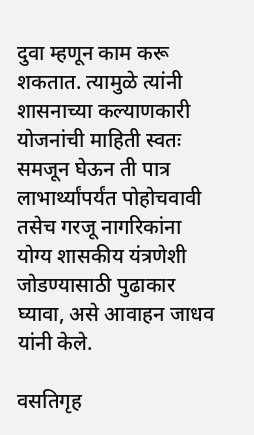दुवा म्हणून काम करू शकतात. त्यामुळे त्यांनी शासनाच्या कल्याणकारी योजनांची माहिती स्वतः समजून घेऊन ती पात्र लाभार्थ्यांपर्यंत पोहोचवावी तसेच गरजू नागरिकांना योग्य शासकीय यंत्रणेशी जोडण्यासाठी पुढाकार घ्यावा, असे आवाहन जाधव यांनी केले.

वसतिगृह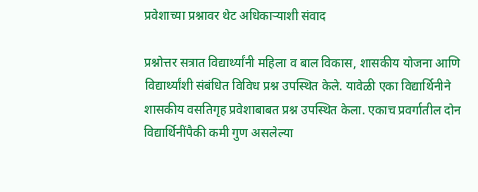प्रवेशाच्या प्रश्नावर थेट अधिकाऱ्याशी संवाद

प्रश्नोत्तर सत्रात विद्यार्थ्यांनी महिला व बाल विकास, शासकीय योजना आणि विद्यार्थ्यांशी संबंधित विविध प्रश्न उपस्थित केले. यावेळी एका विद्यार्थिनीने शासकीय वसतिगृह प्रवेशाबाबत प्रश्न उपस्थित केला. एकाच प्रवर्गातील दोन विद्यार्थिनींपैकी कमी गुण असलेल्या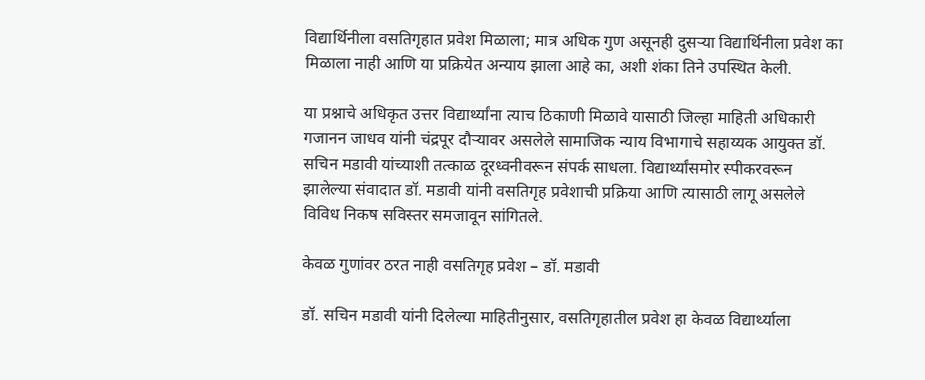विद्यार्थिनीला वसतिगृहात प्रवेश मिळाला; मात्र अधिक गुण असूनही दुसऱ्या विद्यार्थिनीला प्रवेश का मिळाला नाही आणि या प्रक्रियेत अन्याय झाला आहे का, अशी शंका तिने उपस्थित केली.

या प्रश्नाचे अधिकृत उत्तर विद्यार्थ्यांना त्याच ठिकाणी मिळावे यासाठी जिल्हा माहिती अधिकारी गजानन जाधव यांनी चंद्रपूर दौऱ्यावर असलेले सामाजिक न्याय विभागाचे सहाय्यक आयुक्त डॉ. सचिन मडावी यांच्याशी तत्काळ दूरध्वनीवरून संपर्क साधला. विद्यार्थ्यांसमोर स्पीकरवरून झालेल्या संवादात डॉ. मडावी यांनी वसतिगृह प्रवेशाची प्रक्रिया आणि त्यासाठी लागू असलेले विविध निकष सविस्तर समजावून सांगितले.

केवळ गुणांवर ठरत नाही वसतिगृह प्रवेश – डॉ. मडावी

डॉ. सचिन मडावी यांनी दिलेल्या माहितीनुसार, वसतिगृहातील प्रवेश हा केवळ विद्यार्थ्याला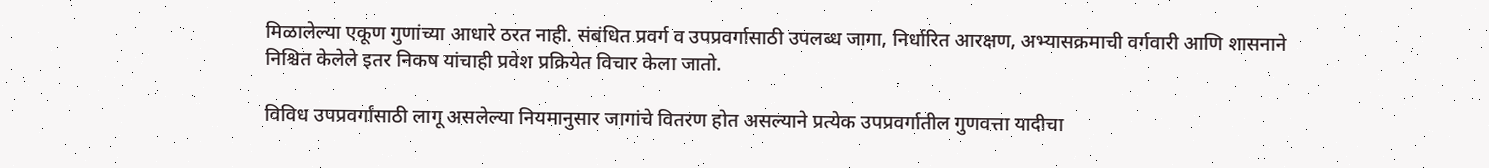मिळालेल्या एकूण गुणांच्या आधारे ठरत नाही. संबंधित प्रवर्ग व उपप्रवर्गासाठी उपलब्ध जागा, निर्धारित आरक्षण, अभ्यासक्रमाची वर्गवारी आणि शासनाने निश्चित केलेले इतर निकष यांचाही प्रवेश प्रक्रियेत विचार केला जातो.

विविध उपप्रवर्गांसाठी लागू असलेल्या नियमानुसार जागांचे वितरण होत असल्याने प्रत्येक उपप्रवर्गातील गुणवत्ता यादीचा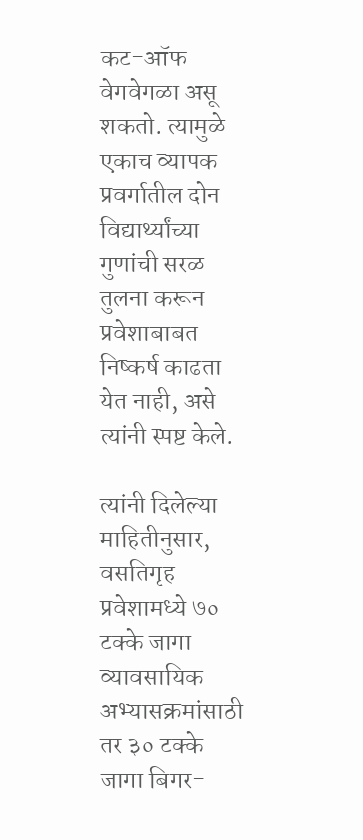कट-ऑफ वेगवेगळा असू शकतो. त्यामुळे एकाच व्यापक प्रवर्गातील दोन विद्यार्थ्यांच्या गुणांची सरळ तुलना करून प्रवेशाबाबत निष्कर्ष काढता येत नाही, असे त्यांनी स्पष्ट केले.

त्यांनी दिलेल्या माहितीनुसार, वसतिगृह प्रवेशामध्ये ७० टक्के जागा व्यावसायिक अभ्यासक्रमांसाठी तर ३० टक्के जागा बिगर-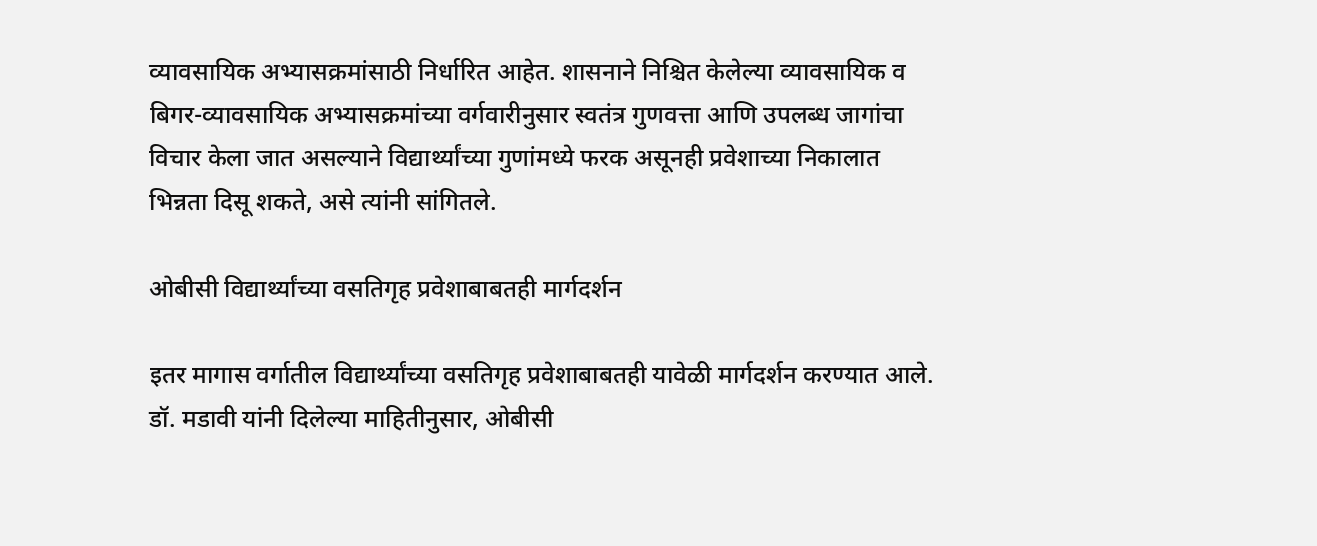व्यावसायिक अभ्यासक्रमांसाठी निर्धारित आहेत. शासनाने निश्चित केलेल्या व्यावसायिक व बिगर-व्यावसायिक अभ्यासक्रमांच्या वर्गवारीनुसार स्वतंत्र गुणवत्ता आणि उपलब्ध जागांचा विचार केला जात असल्याने विद्यार्थ्यांच्या गुणांमध्ये फरक असूनही प्रवेशाच्या निकालात भिन्नता दिसू शकते, असे त्यांनी सांगितले.

ओबीसी विद्यार्थ्यांच्या वसतिगृह प्रवेशाबाबतही मार्गदर्शन

इतर मागास वर्गातील विद्यार्थ्यांच्या वसतिगृह प्रवेशाबाबतही यावेळी मार्गदर्शन करण्यात आले. डॉ. मडावी यांनी दिलेल्या माहितीनुसार, ओबीसी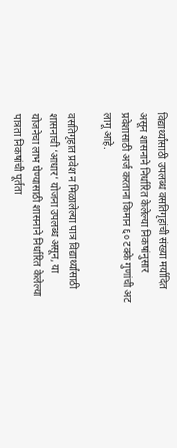विद्यार्थ्यांसाठी उपलब्ध वसतिगृहांची संख्या मर्यादित असून शासनाने निर्धारित केलेल्या निकषांनुसार प्रवेशासाठी अर्ज करताना किमान ६० टक्के गुणांची अट लागू आहे.

वसतिगृहात प्रवेश न मिळालेल्या पात्र विद्यार्थ्यांसाठी शासनाची ‘आधार’ योजना उपलब्ध असून, या योजनेचा लाभ घेण्यासाठी शासनाने निर्धारित केलेल्या पात्रता निकषांची पूर्तता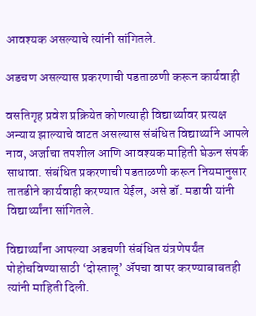आवश्यक असल्याचे त्यांनी सांगितले.

अडचण असल्यास प्रकरणाची पडताळणी करून कार्यवाही

वसतिगृह प्रवेश प्रक्रियेत कोणत्याही विद्यार्थ्यावर प्रत्यक्ष अन्याय झाल्याचे वाटत असल्यास संबंधित विद्यार्थ्याने आपले नाव, अर्जाचा तपशील आणि आवश्यक माहिती घेऊन संपर्क साधावा. संबंधित प्रकरणाची पडताळणी करून नियमानुसार तातडीने कार्यवाही करण्यात येईल, असे डॉ. मडावी यांनी विद्यार्थ्यांना सांगितले.

विद्यार्थ्यांना आपल्या अडचणी संबंधित यंत्रणेपर्यंत पोहोचविण्यासाठी ‘दोस्तालू’ ॲपचा वापर करण्याबाबतही त्यांनी माहिती दिली.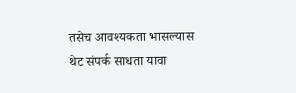तसेच आवश्यकता भासल्यास थेट संपर्क साधता यावा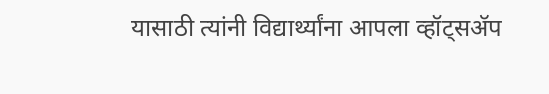यासाठी त्यांनी विद्यार्थ्यांना आपला व्हॉट्सॲप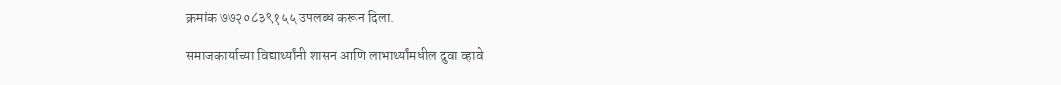क्रमांक ७७२०८३९१५५ उपलब्ध करून दिला.

समाजकार्याच्या विद्यार्थ्यांनी शासन आणि लाभार्थ्यांमधील दुवा व्हावे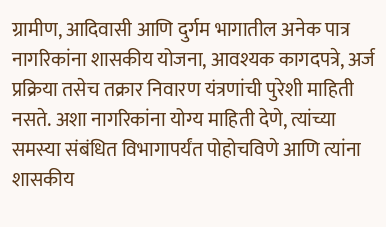ग्रामीण, आदिवासी आणि दुर्गम भागातील अनेक पात्र नागरिकांना शासकीय योजना, आवश्यक कागदपत्रे, अर्ज प्रक्रिया तसेच तक्रार निवारण यंत्रणांची पुरेशी माहिती नसते. अशा नागरिकांना योग्य माहिती देणे, त्यांच्या समस्या संबंधित विभागापर्यंत पोहोचविणे आणि त्यांना शासकीय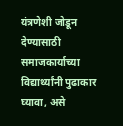यंत्रणेशी जोडून देण्यासाठी समाजकार्याच्या विद्यार्थ्यांनी पुढाकार घ्यावा, असे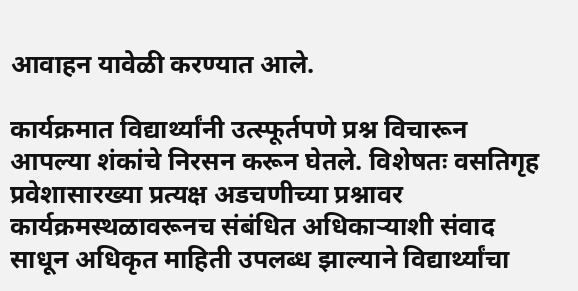आवाहन यावेळी करण्यात आले.

कार्यक्रमात विद्यार्थ्यांनी उत्स्फूर्तपणे प्रश्न विचारून आपल्या शंकांचे निरसन करून घेतले. विशेषतः वसतिगृह प्रवेशासारख्या प्रत्यक्ष अडचणीच्या प्रश्नावर कार्यक्रमस्थळावरूनच संबंधित अधिकाऱ्याशी संवाद साधून अधिकृत माहिती उपलब्ध झाल्याने विद्यार्थ्यांचा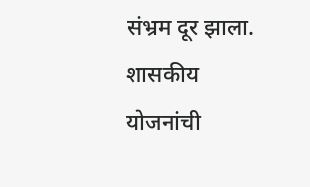संभ्रम दूर झाला. शासकीय योजनांची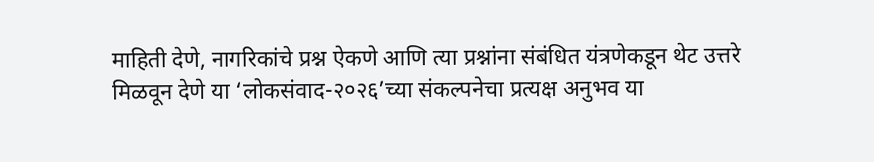माहिती देणे, नागरिकांचे प्रश्न ऐकणे आणि त्या प्रश्नांना संबंधित यंत्रणेकडून थेट उत्तरे मिळवून देणे या ‘लोकसंवाद-२०२६’च्या संकल्पनेचा प्रत्यक्ष अनुभव या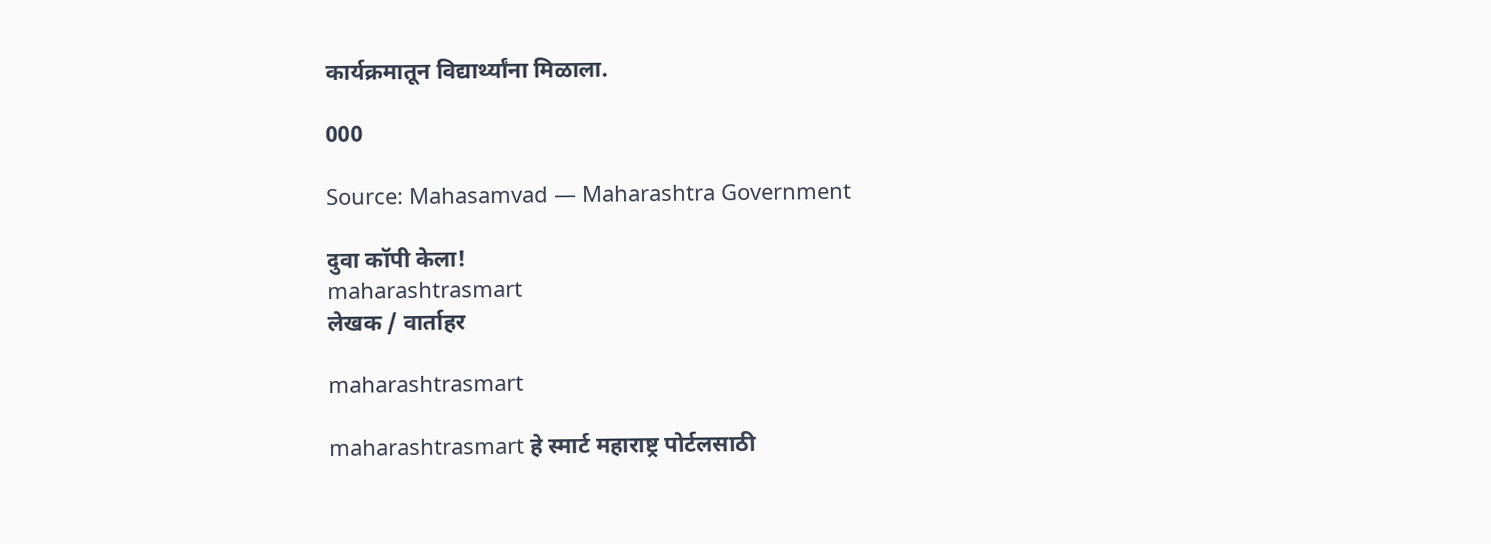कार्यक्रमातून विद्यार्थ्यांना मिळाला.

000

Source: Mahasamvad — Maharashtra Government

दुवा कॉपी केला!
maharashtrasmart
लेखक / वार्ताहर

maharashtrasmart

maharashtrasmart हे स्मार्ट महाराष्ट्र पोर्टलसाठी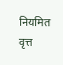नियमित वृत्त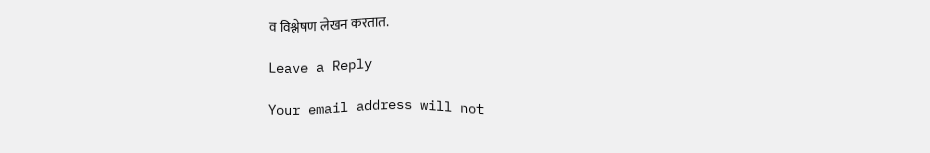व विश्लेषण लेखन करतात.

Leave a Reply

Your email address will not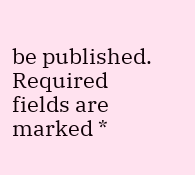be published. Required fields are marked *